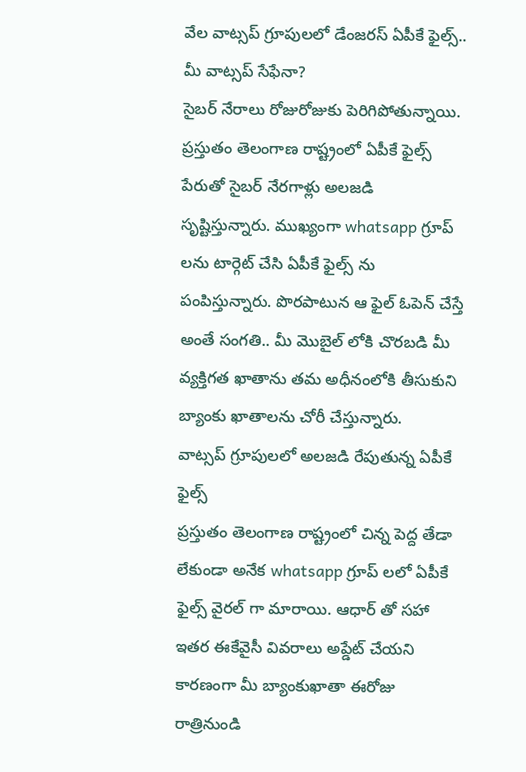వేల వాట్సప్ గ్రూపులలో డేంజరస్ ఏపీకే ఫైల్స్.. మీ వాట్సప్ సేఫేనా?
సైబర్ నేరాలు రోజురోజుకు పెరిగిపోతున్నాయి. ప్రస్తుతం తెలంగాణ రాష్ట్రంలో ఏపీకే ఫైల్స్ పేరుతో సైబర్ నేరగాళ్లు అలజడి సృష్టిస్తున్నారు. ముఖ్యంగా whatsapp గ్రూప్ లను టార్గెట్ చేసి ఏపీకే ఫైల్స్ ను పంపిస్తున్నారు. పొరపాటున ఆ ఫైల్ ఓపెన్ చేస్తే అంతే సంగతి.. మీ మొబైల్ లోకి చొరబడి మీ వ్యక్తిగత ఖాతాను తమ అధీనంలోకి తీసుకుని బ్యాంకు ఖాతాలను చోరీ చేస్తున్నారు.
వాట్సప్ గ్రూపులలో అలజడి రేపుతున్న ఏపీకే ఫైల్స్
ప్రస్తుతం తెలంగాణ రాష్ట్రంలో చిన్న పెద్ద తేడా లేకుండా అనేక whatsapp గ్రూప్ లలో ఏపీకే ఫైల్స్ వైరల్ గా మారాయి. ఆధార్ తో సహా ఇతర ఈకేవైసీ వివరాలు అప్డేట్ చేయని కారణంగా మీ బ్యాంకుఖాతా ఈరోజు రాత్రినుండి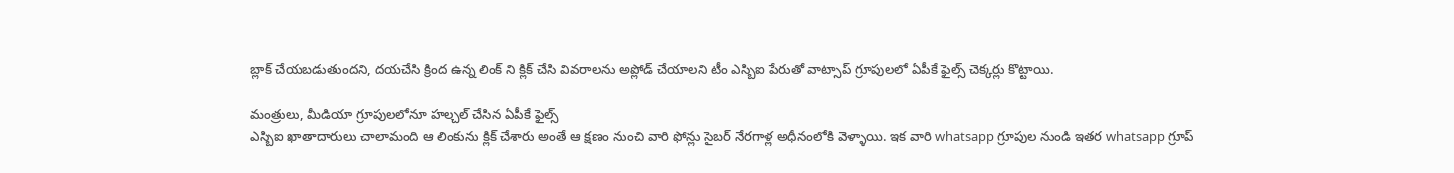బ్లాక్ చేయబడుతుందని, దయచేసి క్రింద ఉన్న లింక్ ని క్లిక్ చేసి వివరాలను అప్లోడ్ చేయాలని టీం ఎస్బిఐ పేరుతో వాట్సాప్ గ్రూపులలో ఏపీకే ఫైల్స్ చెక్కర్లు కొట్టాయి.

మంత్రులు, మీడియా గ్రూపులలోనూ హల్చల్ చేసిన ఏపీకే ఫైల్స్
ఎస్బిఐ ఖాతాదారులు చాలామంది ఆ లింకును క్లిక్ చేశారు అంతే ఆ క్షణం నుంచి వారి ఫోన్లు సైబర్ నేరగాళ్ల అధీనంలోకి వెళ్ళాయి. ఇక వారి whatsapp గ్రూపుల నుండి ఇతర whatsapp గ్రూప్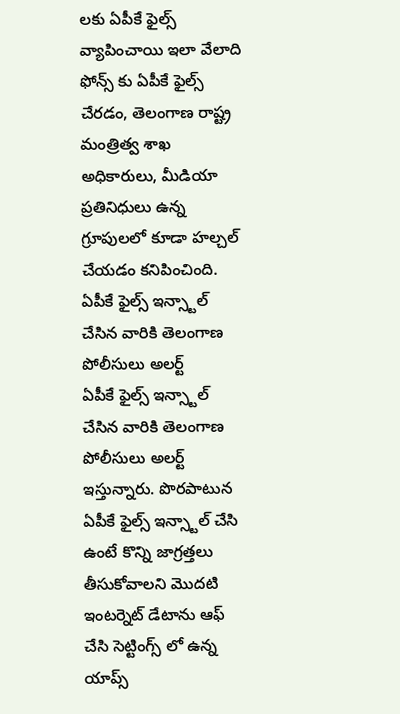లకు ఏపీకే ఫైల్స్ వ్యాపించాయి ఇలా వేలాది ఫోన్స్ కు ఏపీకే ఫైల్స్ చేరడం, తెలంగాణ రాష్ట్ర మంత్రిత్వ శాఖ అధికారులు, మీడియా ప్రతినిధులు ఉన్న గ్రూపులలో కూడా హల్చల్ చేయడం కనిపించింది.
ఏపీకే ఫైల్స్ ఇన్స్టాల్ చేసిన వారికి తెలంగాణ పోలీసులు అలర్ట్
ఏపీకే ఫైల్స్ ఇన్స్టాల్ చేసిన వారికి తెలంగాణ పోలీసులు అలర్ట్ ఇస్తున్నారు. పొరపాటున ఏపీకే ఫైల్స్ ఇన్స్టాల్ చేసి ఉంటే కొన్ని జాగ్రత్తలు తీసుకోవాలని మొదటి ఇంటర్నెట్ డేటాను ఆఫ్ చేసి సెట్టింగ్స్ లో ఉన్న యాప్స్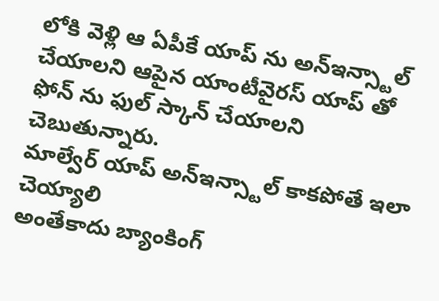లోకి వెళ్లి ఆ ఏపీకే యాప్ ను అన్ఇన్స్టాల్ చేయాలని ఆపైన యాంటీవైరస్ యాప్ తో ఫోన్ ను ఫుల్ స్కాన్ చేయాలని చెబుతున్నారు.
మాల్వేర్ యాప్ అన్ఇన్స్టాల్ కాకపోతే ఇలా చెయ్యాలి
అంతేకాదు బ్యాంకింగ్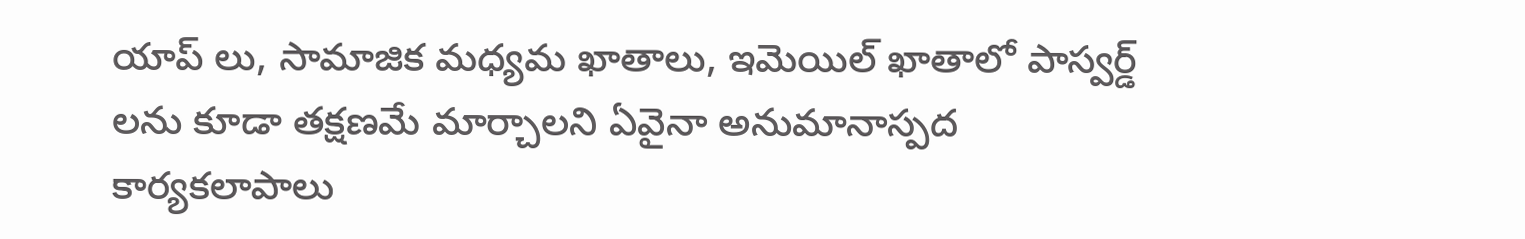యాప్ లు, సామాజిక మధ్యమ ఖాతాలు, ఇమెయిల్ ఖాతాలో పాస్వర్డ్ లను కూడా తక్షణమే మార్చాలని ఏవైనా అనుమానాస్పద కార్యకలాపాలు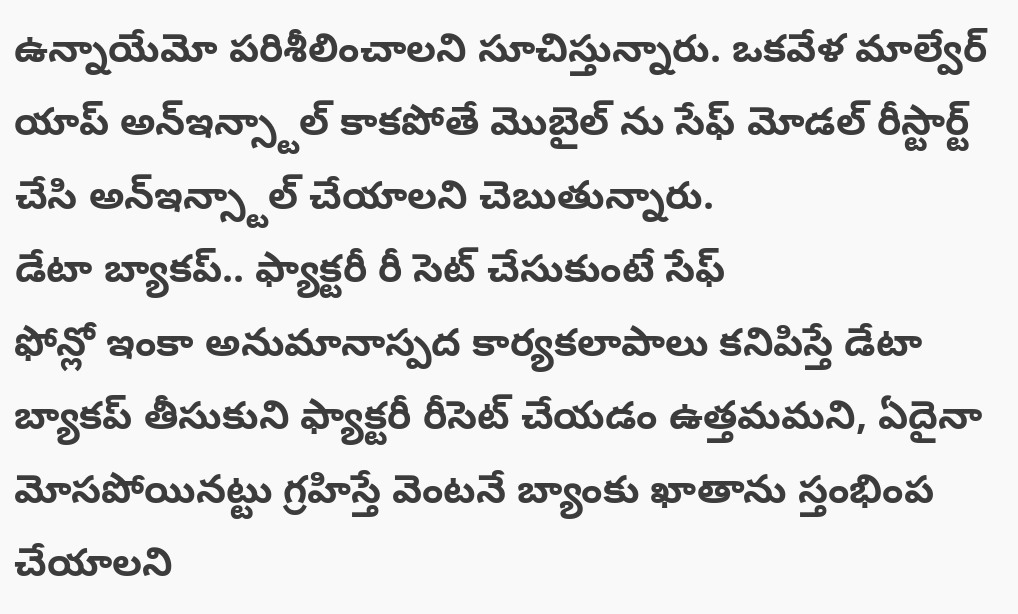ఉన్నాయేమో పరిశీలించాలని సూచిస్తున్నారు. ఒకవేళ మాల్వేర్ యాప్ అన్ఇన్స్టాల్ కాకపోతే మొబైల్ ను సేఫ్ మోడల్ రీస్టార్ట్ చేసి అన్ఇన్స్టాల్ చేయాలని చెబుతున్నారు.
డేటా బ్యాకప్.. ఫ్యాక్టరీ రీ సెట్ చేసుకుంటే సేఫ్
ఫోన్లో ఇంకా అనుమానాస్పద కార్యకలాపాలు కనిపిస్తే డేటా బ్యాకప్ తీసుకుని ఫ్యాక్టరీ రీసెట్ చేయడం ఉత్తమమని, ఏదైనా మోసపోయినట్టు గ్రహిస్తే వెంటనే బ్యాంకు ఖాతాను స్తంభింప చేయాలని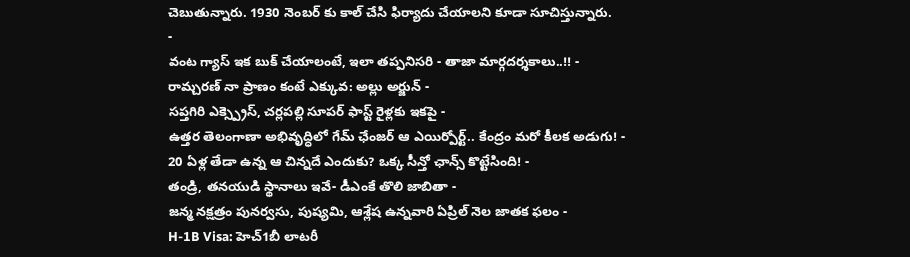చెబుతున్నారు. 1930 నెంబర్ కు కాల్ చేసి ఫిర్యాదు చేయాలని కూడా సూచిస్తున్నారు.
-
వంట గ్యాస్ ఇక బుక్ చేయాలంటే, ఇలా తప్పనిసరి - తాజా మార్గదర్శకాలు..!! -
రామ్చరణ్ నా ప్రాణం కంటే ఎక్కువ: అల్లు అర్జున్ -
సప్తగిరి ఎక్స్ప్రెస్, చర్లపల్లి సూపర్ ఫాస్ట్ రైళ్లకు ఇకపై -
ఉత్తర తెలంగాణా అభివృద్ధిలో గేమ్ ఛేంజర్ ఆ ఎయిర్పోర్ట్.. కేంద్రం మరో కీలక అడుగు! -
20 ఏళ్ల తేడా ఉన్న ఆ చిన్నదే ఎందుకు? ఒక్క సీన్తో ఛాన్స్ కొట్టేసింది! -
తండ్రి, తనయుడి స్థానాలు ఇవే- డీఎంకే తొలి జాబితా -
జన్మ నక్షత్రం పునర్వసు, పుష్యమి, ఆశ్లేష ఉన్నవారి ఏప్రిల్ నెల జాతక ఫలం -
H-1B Visa: హెచ్1బీ లాటరీ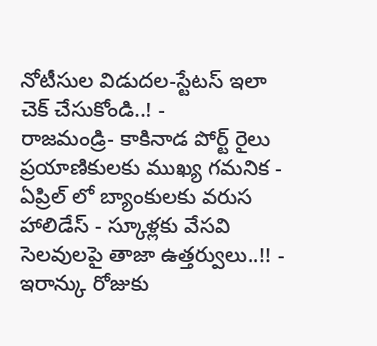నోటీసుల విడుదల-స్టేటస్ ఇలా చెక్ చేసుకోండి..! -
రాజమండ్రి- కాకినాడ పోర్ట్ రైలు ప్రయాణికులకు ముఖ్య గమనిక -
ఏప్రిల్ లో బ్యాంకులకు వరుస హాలిడేస్ - స్కూళ్లకు వేసవి సెలవులపై తాజా ఉత్తర్వులు..!! -
ఇరాన్కు రోజుకు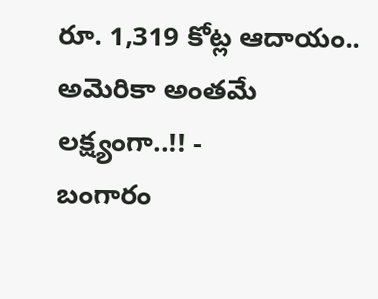రూ. 1,319 కోట్ల ఆదాయం.. అమెరికా అంతమే లక్ష్యంగా..!! -
బంగారం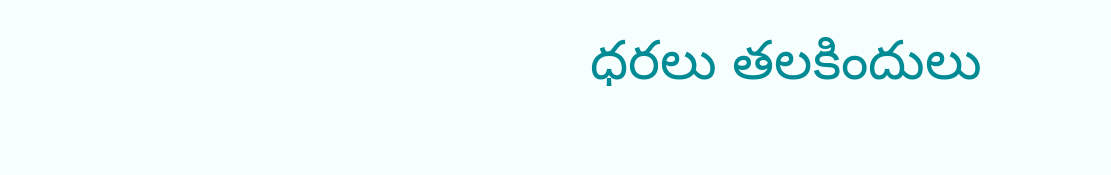ధరలు తలకిందులు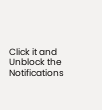Click it and Unblock the Notifications